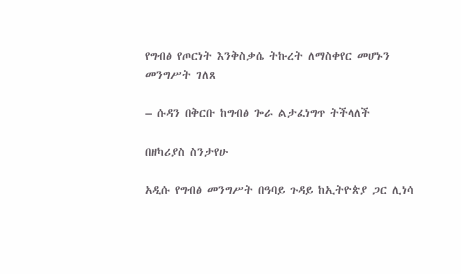የግብፅ የጦርነት እንቅስቃሴ ትኩረት ለማስቀየር መሆኑን መንግሥት ገለጸ

– ሱዳን በቅርቡ ከግብፅ ጐራ ልታፈነግጥ ትችላለች

በዘካሪያስ ስንታየሁ

አዲሱ የግብፅ መንግሥት በዓባይ ጉዳይ ከኢትዮጵያ ጋር ሊነሳ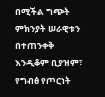በሚችል ግጭት ምክንያት ሠራዊቱን በተጠንቀቅ እንዲቆም ቢያዝም፣ የግብፅ የጦርነት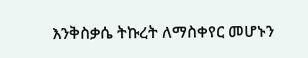እንቅስቃሴ ትኩረት ለማስቀየር መሆኑን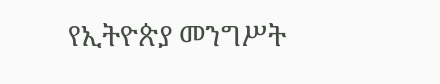የኢትዮጵያ መንግሥት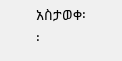አስታወቀ፡፡